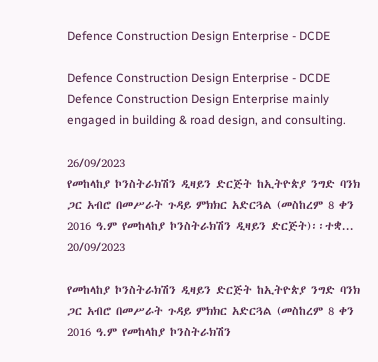Defence Construction Design Enterprise - DCDE

Defence Construction Design Enterprise - DCDE Defence Construction Design Enterprise mainly engaged in building & road design, and consulting.

26/09/2023
የመከላከያ ኮንስትራክሽን ዲዛይን ድርጅት ከኢትዮጵያ ንግድ ባንክ ጋር አብሮ በመሥራት ጉዳይ ምክክር አድርጓል (መስከረም 8 ቀን 2016 ዓ.ም የመከላከያ ኮንስትራክሽን ዲዛይን ድርጅት)፡፡ተቋ...
20/09/2023

የመከላከያ ኮንስትራክሽን ዲዛይን ድርጅት ከኢትዮጵያ ንግድ ባንክ ጋር አብሮ በመሥራት ጉዳይ ምክክር አድርጓል (መስከረም 8 ቀን 2016 ዓ.ም የመከላከያ ኮንስትራክሽን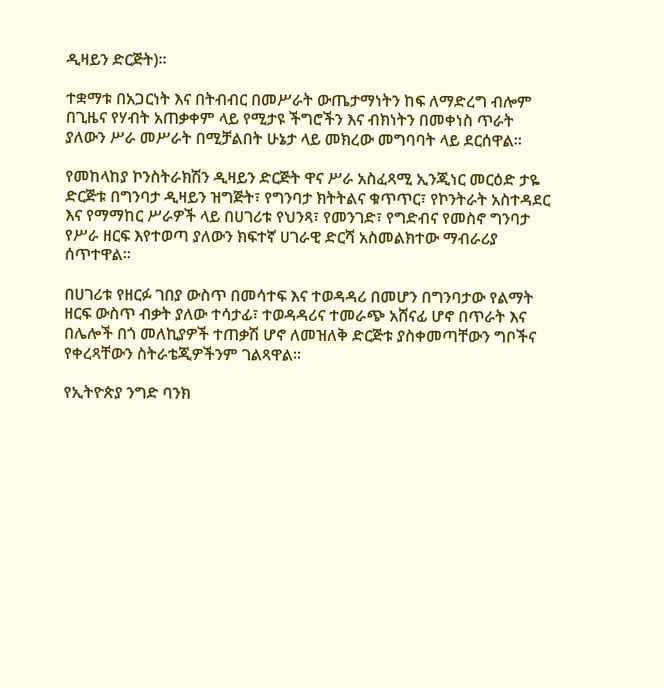ዲዛይን ድርጅት)፡፡

ተቋማቱ በአጋርነት እና በትብብር በመሥራት ውጤታማነትን ከፍ ለማድረግ ብሎም በጊዜና የሃብት አጠቃቀም ላይ የሚታዩ ችግሮችን እና ብክነትን በመቀነስ ጥራት ያለውን ሥራ መሥራት በሚቻልበት ሁኔታ ላይ መክረው መግባባት ላይ ደርሰዋል፡፡

የመከላከያ ኮንስትራክሽን ዲዛይን ድርጅት ዋና ሥራ አስፈጻሚ ኢንጂነር መርዕድ ታዬ ድርጅቱ በግንባታ ዲዛይን ዝግጅት፣ የግንባታ ክትትልና ቁጥጥር፣ የኮንትራት አስተዳደር እና የማማከር ሥራዎች ላይ በሀገሪቱ የህንጻ፣ የመንገድ፣ የግድብና የመስኖ ግንባታ የሥራ ዘርፍ እየተወጣ ያለውን ክፍተኛ ሀገራዊ ድርሻ አስመልክተው ማብራሪያ ሰጥተዋል፡፡

በሀገሪቱ የዘርፉ ገበያ ውስጥ በመሳተፍ እና ተወዳዳሪ በመሆን በግንባታው የልማት ዘርፍ ውስጥ ብቃት ያለው ተሳታፊ፣ ተወዳዳሪና ተመራጭ አሸናፊ ሆኖ በጥራት እና በሌሎች በጎ መለኪያዎች ተጠቃሽ ሆኖ ለመዝለቅ ድርጅቱ ያስቀመጣቸውን ግቦችና የቀረጻቸውን ስትራቴጂዎችንም ገልጻዋል፡፡

የኢትዮጵያ ንግድ ባንክ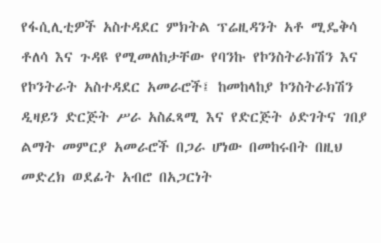የፋሲሊቲዎች አስተዳደር ምክትል ፕሬዚዳንት አቶ ሚዴቅሳ ቶለሳ እና ጉዳዩ የሚመለከታቸው የባንኩ የኮንስትራክሽን እና የኮንትራት አስተዳደር አመራሮች፤ ከመከላከያ ኮንስትራክሽን ዲዛይን ድርጅት ሥራ አስፈጻሚ እና የድርጅት ዕድገትና ገበያ ልማት መምርያ አመራሮች በጋራ ሆነው በመከሩበት በዚህ መድረክ ወደፊት አብሮ በአጋርነት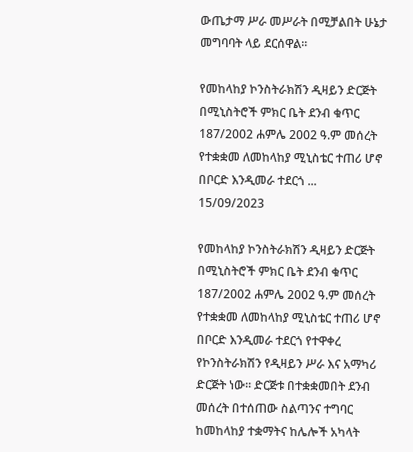ውጤታማ ሥራ መሥራት በሚቻልበት ሁኔታ መግባባት ላይ ደርሰዋል፡፡

የመከላከያ ኮንስትራክሽን ዲዛይን ድርጅት  በሚኒስትሮች ምክር ቤት ደንብ ቁጥር 187/2002 ሐምሌ 2002 ዓ.ም መሰረት የተቋቋመ ለመከላከያ ሚኒስቴር ተጠሪ ሆኖ  በቦርድ እንዲመራ ተደርጎ ...
15/09/2023

የመከላከያ ኮንስትራክሽን ዲዛይን ድርጅት በሚኒስትሮች ምክር ቤት ደንብ ቁጥር 187/2002 ሐምሌ 2002 ዓ.ም መሰረት የተቋቋመ ለመከላከያ ሚኒስቴር ተጠሪ ሆኖ በቦርድ እንዲመራ ተደርጎ የተዋቀረ የኮንስትራክሽን የዲዛይን ሥራ እና አማካሪ ድርጅት ነው፡፡ ድርጅቱ በተቋቋመበት ደንብ መሰረት በተሰጠው ስልጣንና ተግባር ከመከላከያ ተቋማትና ከሌሎች አካላት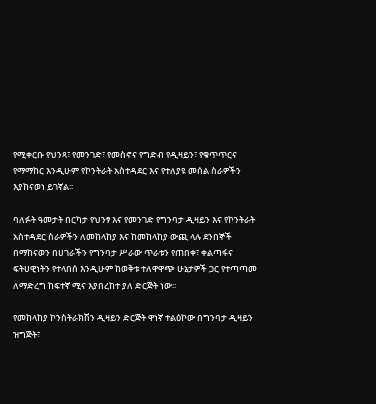የሚቀርቡ የህንጻ፣ የመንገድ፣ የመስኖና የግድብ የዲዛይን፣ የቁጥጥርና የማማከር እንዲሁም የኮንትራት አስተዳደር እና የተለያዩ መሰል ስራዎችን እያከናወነ ይገኛል፡፡

ባለፉት ዓመታት በርካታ የህንፃ እና የመንገድ የግንባታ ዲዛይን እና የኮንትራት አስተዳደር ስራዎችን ለመከላከያ እና ከመከላከያ ውጪ ላሉ ደንበኞች በማከናወን በሀገራችን የግንባታ ሥራው ጥራቱን የጠበቀ፣ ቀልጣፋና ፍትሀዊነትን የተላበሰ እንዲሁም ከወቅቱ ተለዋዋጭ ሁኔታዎች ጋር የተጣጣመ ለማድረግ ከፍተኛ ሚና እያበረከተ ያለ ድርጅት ነው፡፡

የመከላከያ ኮንስትራክሽን ዲዛይን ድርጅት ዋነኛ ተልዕኮው በግንባታ ዲዛይን ዝግጅት፣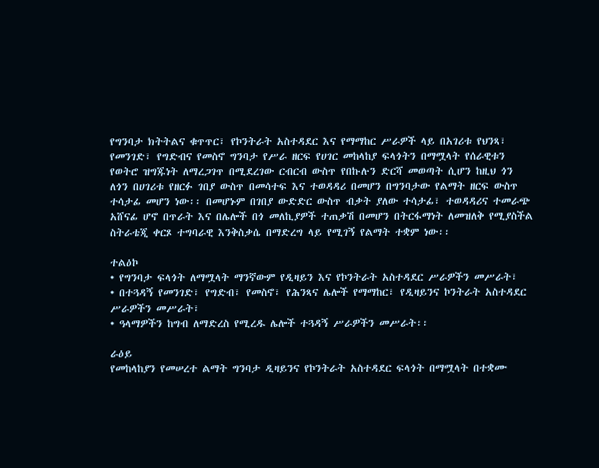የግንባታ ክትትልና ቁጥጥር፣ የኮንትራት አስተዳደር እና የማማከር ሥራዎች ላይ በአገሪቱ የህንጻ፣ የመንገድ፣ የግድብና የመስኖ ግንባታ የሥራ ዘርፍ የሀገር መከላከያ ፍላጎትን በማሟላት የሰራዊቱን የወትሮ ዝግጁነት ለማረጋገጥ በሚደረገው ርብርብ ውስጥ የበኩሉን ድርሻ መወጣት ሲሆን ከዚህ ጎን ለጎን በሀገሪቱ የዘርፉ ገበያ ውስጥ በመሳተፍ እና ተወዳዳሪ በመሆን በግንባታው የልማት ዘርፍ ውስጥ ተሳታፊ መሆን ነው፡፡ በመሆኑም በገበያ ውድድር ውስጥ ብቃት ያለው ተሳታፊ፣ ተወዳዳሪና ተመራጭ አሸናፊ ሆኖ በጥራት እና በሌሎች በጎ መለኪያዎች ተጠቃሽ በመሆን በትርፋማነት ለመዝለቅ የሚያስችል ስትራቴጂ ቀርጾ ተግባራዊ እንቅስቃሴ በማድረግ ላይ የሚገኝ የልማት ተቋም ነው፡፡

ተልዕኮ
• የግንባታ ፍላጎት ለማሟላት ማንኛውም የዲዛይን እና የኮንትራት አስተዳደር ሥራዎችን መሥራት፣
• በተጓዳኝ የመንገድ፣ የግድብ፣ የመስኖ፣ የሕንጻና ሌሎች የማማከር፣ የዲዛይንና ኮንትራት አስተዳደር ሥራዎችን መሥራት፣
• ዓላማዎችን ከግብ ለማድረስ የሚረዱ ሌሎች ተጓዳኝ ሥራዎችን መሥራት፡፡

ራዕይ
የመከላከያን የመሠረተ ልማት ግንባታ ዲዛይንና የኮንትራት አስተዳደር ፍላጎት በማሟላት በተቋሙ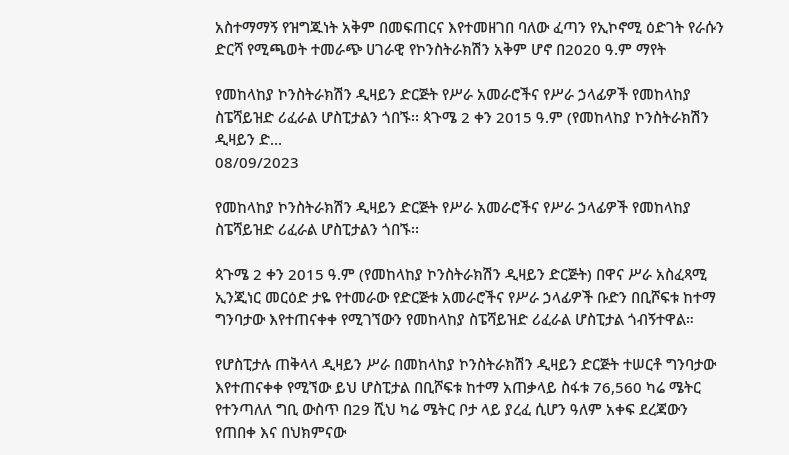አስተማማኝ የዝግጁነት አቅም በመፍጠርና እየተመዘገበ ባለው ፈጣን የኢኮኖሚ ዕድገት የራሱን ድርሻ የሚጫወት ተመራጭ ሀገራዊ የኮንስትራክሽን አቅም ሆኖ በ2020 ዓ.ም ማየት

የመከላከያ ኮንስትራክሽን ዲዛይን ድርጅት የሥራ አመራሮችና የሥራ ኃላፊዎች የመከላከያ ስፔሻይዝድ ሪፈራል ሆስፒታልን ጎበኙ፡፡ ጳጉሜ 2 ቀን 2015 ዓ.ም (የመከላከያ ኮንስትራክሽን ዲዛይን ድ...
08/09/2023

የመከላከያ ኮንስትራክሽን ዲዛይን ድርጅት የሥራ አመራሮችና የሥራ ኃላፊዎች የመከላከያ ስፔሻይዝድ ሪፈራል ሆስፒታልን ጎበኙ፡፡

ጳጉሜ 2 ቀን 2015 ዓ.ም (የመከላከያ ኮንስትራክሽን ዲዛይን ድርጅት) በዋና ሥራ አስፈጻሚ ኢንጂነር መርዕድ ታዬ የተመራው የድርጅቱ አመራሮችና የሥራ ኃላፊዎች ቡድን በቢሾፍቱ ከተማ ግንባታው እየተጠናቀቀ የሚገኘውን የመከላከያ ስፔሻይዝድ ሪፈራል ሆስፒታል ጎብኝተዋል።

የሆስፒታሉ ጠቅላላ ዲዛይን ሥራ በመከላከያ ኮንስትራክሽን ዲዛይን ድርጅት ተሠርቶ ግንባታው እየተጠናቀቀ የሚኘው ይህ ሆስፒታል በቢሾፍቱ ከተማ አጠቃላይ ስፋቱ 76,560 ካሬ ሜትር የተንጣለለ ግቢ ውስጥ በ29 ሺህ ካሬ ሜትር ቦታ ላይ ያረፈ ሲሆን ዓለም አቀፍ ደረጃውን የጠበቀ እና በህክምናው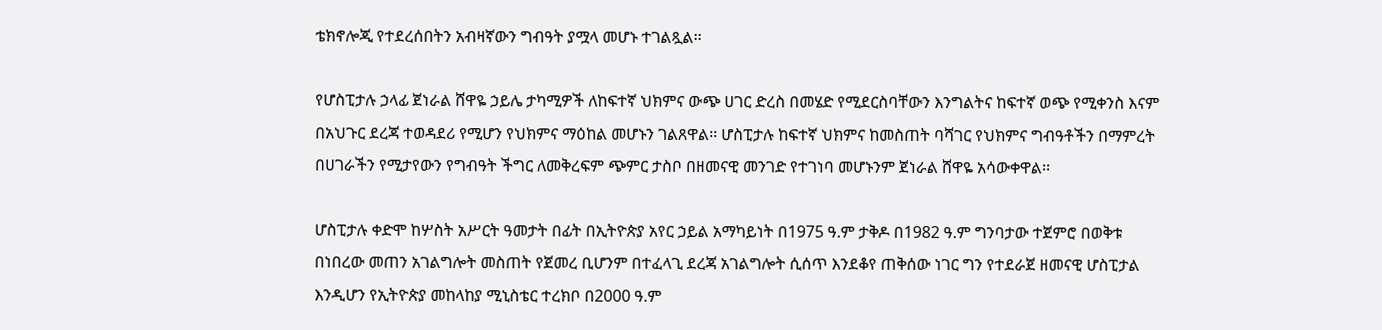ቴክኖሎጂ የተደረሰበትን አብዛኛውን ግብዓት ያሟላ መሆኑ ተገልጿል፡፡

የሆስፒታሉ ኃላፊ ጀነራል ሸዋዬ ኃይሌ ታካሚዎች ለከፍተኛ ህክምና ውጭ ሀገር ድረስ በመሄድ የሚደርስባቸውን እንግልትና ከፍተኛ ወጭ የሚቀንስ እናም በአህጉር ደረጃ ተወዳደሪ የሚሆን የህክምና ማዕከል መሆኑን ገልጸዋል፡፡ ሆስፒታሉ ከፍተኛ ህክምና ከመስጠት ባሻገር የህክምና ግብዓቶችን በማምረት በሀገራችን የሚታየውን የግብዓት ችግር ለመቅረፍም ጭምር ታስቦ በዘመናዊ መንገድ የተገነባ መሆኑንም ጀነራል ሸዋዬ አሳውቀዋል፡፡

ሆስፒታሉ ቀድሞ ከሦስት አሥርት ዓመታት በፊት በኢትዮጵያ አየር ኃይል አማካይነት በ1975 ዓ.ም ታቅዶ በ1982 ዓ.ም ግንባታው ተጀምሮ በወቅቱ በነበረው መጠን አገልግሎት መስጠት የጀመረ ቢሆንም በተፈላጊ ደረጃ አገልግሎት ሲሰጥ እንደቆየ ጠቅሰው ነገር ግን የተደራጀ ዘመናዊ ሆስፒታል እንዲሆን የኢትዮጵያ መከላከያ ሚኒስቴር ተረክቦ በ2000 ዓ.ም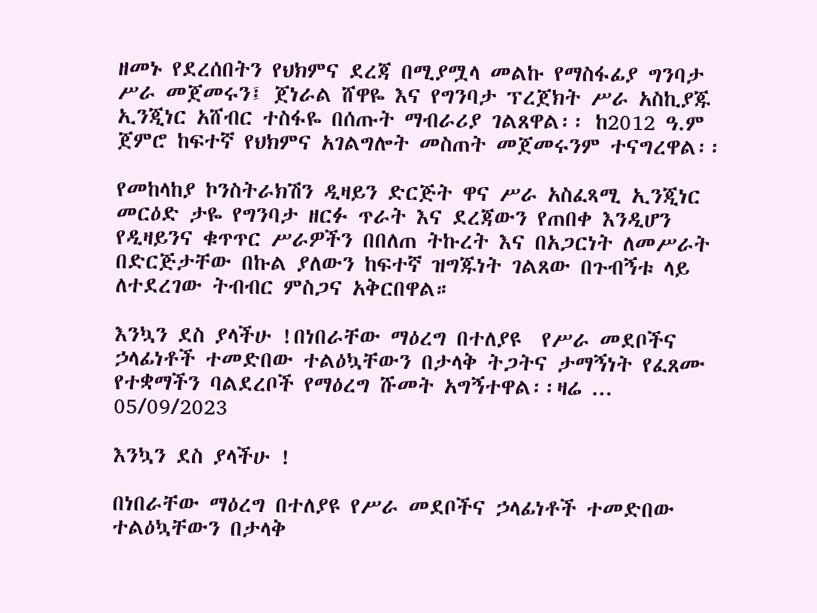ዘመኑ የደረሰበትን የህክምና ደረጃ በሚያሟላ መልኩ የማስፋፊያ ግንባታ ሥራ መጀመሩን፤ ጀነራል ሸዋዬ እና የግንባታ ፕረጀክት ሥራ አስኪያጁ ኢንጂነር አሸብር ተስፋዬ በሰጡት ማብራሪያ ገልጸዋል፡፡ ከ2012 ዓ.ም ጀምሮ ከፍተኛ የህክምና አገልግሎት መስጠት መጀመሩንም ተናግረዋል፡፡

የመከላከያ ኮንስትራክሽን ዲዛይን ድርጅት ዋና ሥራ አስፈጻሚ ኢንጂነር መርዕድ ታዬ የግንባታ ዘርፉ ጥራት እና ደረጃውን የጠበቀ እንዲሆን የዲዛይንና ቁጥጥር ሥራዎችን በበለጠ ትኩረት እና በአጋርነት ለመሥራት በድርጅታቸው በኩል ያለውን ከፍተኛ ዝግጁነት ገልጸው በጉብኝቱ ላይ ለተደረገው ትብብር ምስጋና አቅርበዋል።

እንኳን ደስ ያላችሁ !በነበራቸው ማዕረግ በተለያዩ  የሥራ መደቦችና ኃላፊነቶች ተመድበው ተልዕኳቸውን በታላቅ ትጋትና ታማኝነት የፈጸሙ የተቋማችን ባልደረቦች የማዕረግ ሹመት አግኝተዋል፡፡ዛሬ ...
05/09/2023

እንኳን ደስ ያላችሁ !

በነበራቸው ማዕረግ በተለያዩ የሥራ መደቦችና ኃላፊነቶች ተመድበው ተልዕኳቸውን በታላቅ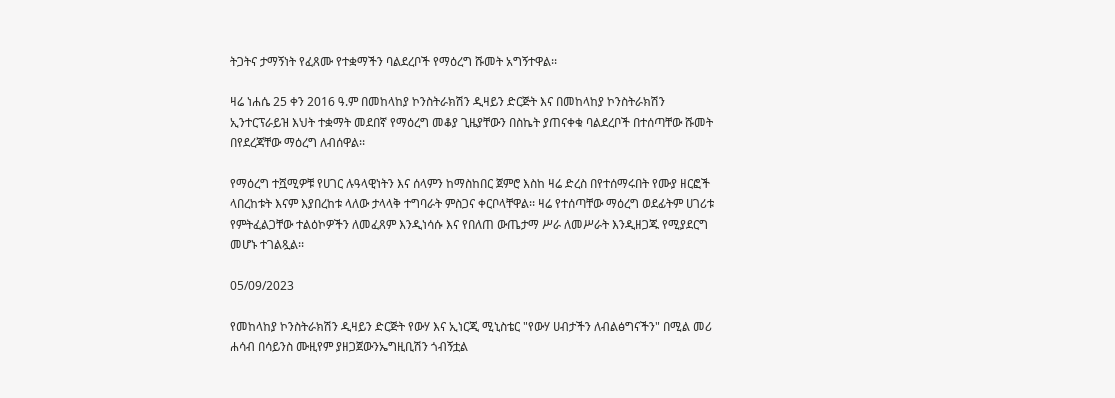ትጋትና ታማኝነት የፈጸሙ የተቋማችን ባልደረቦች የማዕረግ ሹመት አግኝተዋል፡፡

ዛሬ ነሐሴ 25 ቀን 2016 ዓ.ም በመከላከያ ኮንስትራክሽን ዲዛይን ድርጅት እና በመከላከያ ኮንስትራክሽን ኢንተርፕራይዝ እህት ተቋማት መደበኛ የማዕረግ መቆያ ጊዜያቸውን በስኬት ያጠናቀቁ ባልደረቦች በተሰጣቸው ሹመት በየደረጃቸው ማዕረግ ለብሰዋል፡፡

የማዕረግ ተሿሚዎቹ የሀገር ሉዓላዊነትን እና ሰላምን ከማስከበር ጀምሮ እስከ ዛሬ ድረስ በየተሰማሩበት የሙያ ዘርፎች ላበረከቱት እናም እያበረከቱ ላለው ታላላቅ ተግባራት ምስጋና ቀርቦላቸዋል፡፡ ዛሬ የተሰጣቸው ማዕረግ ወደፊትም ሀገሪቱ የምትፈልጋቸው ተልዕኮዎችን ለመፈጸም እንዲነሳሱ እና የበለጠ ውጤታማ ሥራ ለመሥራት እንዲዘጋጁ የሚያደርግ መሆኑ ተገልጿል፡፡

05/09/2023

የመከላከያ ኮንስትራክሽን ዲዛይን ድርጅት የውሃ እና ኢነርጂ ሚኒስቴር "የውሃ ሀብታችን ለብልፅግናችን" በሚል መሪ ሐሳብ በሳይንስ ሙዚየም ያዘጋጀውንኤግዚቢሽን ጎብኝቷል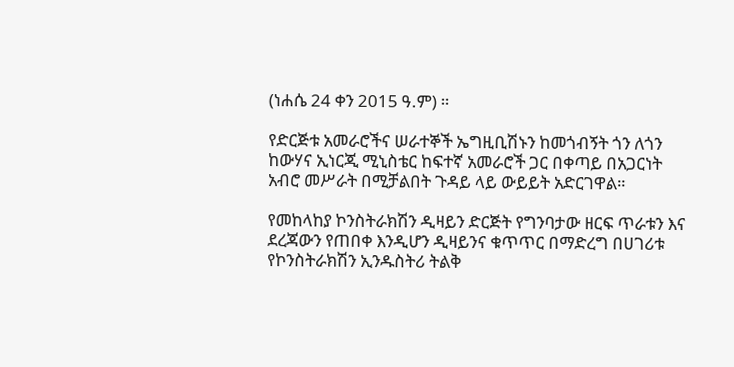(ነሐሴ 24 ቀን 2015 ዓ.ም) ።

የድርጅቱ አመራሮችና ሠራተኞች ኤግዚቢሽኑን ከመጎብኝት ጎን ለጎን ከውሃና ኢነርጂ ሚኒስቴር ከፍተኛ አመራሮች ጋር በቀጣይ በአጋርነት አብሮ መሥራት በሚቻልበት ጉዳይ ላይ ውይይት አድርገዋል።

የመከላከያ ኮንስትራክሽን ዲዛይን ድርጅት የግንባታው ዘርፍ ጥራቱን እና ደረጃውን የጠበቀ እንዲሆን ዲዛይንና ቁጥጥር በማድረግ በሀገሪቱ የኮንስትራክሽን ኢንዱስትሪ ትልቅ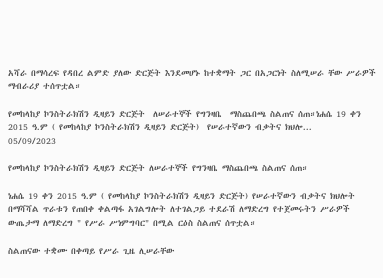አሻራ በማሳረፍ የዳበረ ልምድ ያለው ድርጅት እንደመሆኑ ከተቋማት ጋር በአጋርነት ስለሚሠራ ቸው ሥራዎች ማብራሪያ ተሰጥቷል።

የመከላከያ ኮንስትራክሽን ዲዛይን ድርጅት  ለሠራተኞች የግንዛቤ  ማስጨበጫ ስልጠና ሰጠ።ነሐሴ 19 ቀን 2015 ዓ.ም ( የመከላከያ ኮንስትራክሽን ዲዛይን ድርጅት)  የሠራተኛውን ብቃትና ክህሎ...
05/09/2023

የመከላከያ ኮንስትራክሽን ዲዛይን ድርጅት ለሠራተኞች የግንዛቤ ማስጨበጫ ስልጠና ሰጠ።

ነሐሴ 19 ቀን 2015 ዓ.ም ( የመከላከያ ኮንስትራክሽን ዲዛይን ድርጅት) የሠራተኛውን ብቃትና ክህሎት በማሻሻል ጥራቱን የጠበቀ ቀልጣፋ አገልግሎት ለተገልጋይ ተደራሽ ለማድረግ የተጀመሩትን ሥራዎች ውጤታማ ለማድረግ " የሥራ ሥነምግባር" በሚል ርዕስ ስልጠና ሰጥቷል።

ስልጠናው ተቋሙ በቀጣይ የሥራ ጊዜ ሊሠራቸው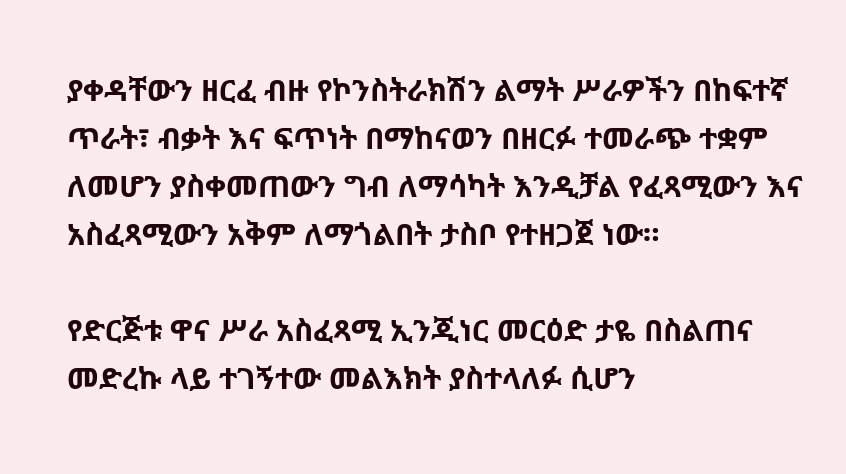ያቀዳቸውን ዘርፈ ብዙ የኮንስትራክሽን ልማት ሥራዎችን በከፍተኛ ጥራት፣ ብቃት እና ፍጥነት በማከናወን በዘርፉ ተመራጭ ተቋም ለመሆን ያስቀመጠውን ግብ ለማሳካት እንዲቻል የፈጻሚውን እና አስፈጻሚውን አቅም ለማጎልበት ታስቦ የተዘጋጀ ነው።

የድርጅቱ ዋና ሥራ አስፈጻሚ ኢንጂነር መርዕድ ታዬ በስልጠና መድረኩ ላይ ተገኝተው መልእክት ያስተላለፉ ሲሆን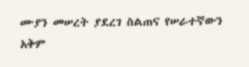ሙያን መሠረት ያደረገ ስልጠና የሠራተኛውን አቅም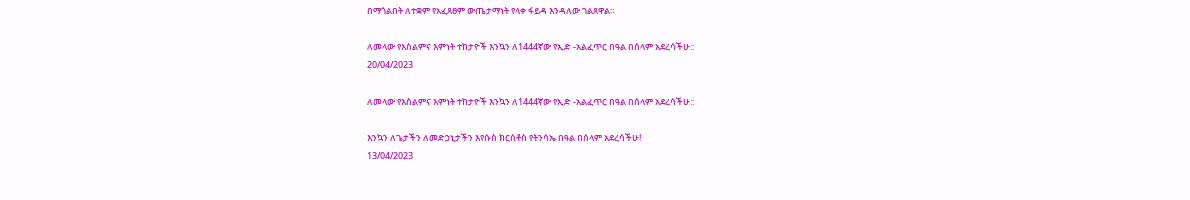በማጎልበት ለተቋም የአፈጸፀም ውጤታማነት የላቀ ፋይዳ እንዳለው ገልጸዋል።

ለመላው የእስልምና እምነት ተከታዮች እንኳን ለ1444ኛው የኢድ -አልፈጥር በዓል በሰላም አደረሳችሁ::
20/04/2023

ለመላው የእስልምና እምነት ተከታዮች እንኳን ለ1444ኛው የኢድ -አልፈጥር በዓል በሰላም አደረሳችሁ::

እንኳን ለጌታችን ለመድኃኒታችን እየሱስ ክርስቶስ የትንሳኤ በዓል በሰላም አደረሳችሁ!
13/04/2023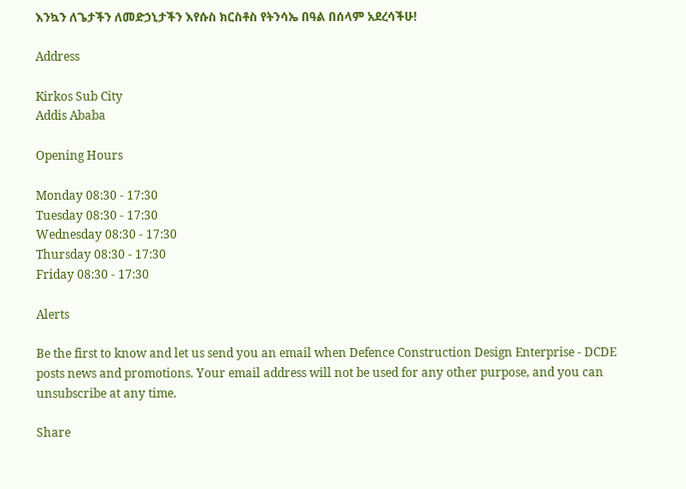እንኳን ለጌታችን ለመድኃኒታችን እየሱስ ክርስቶስ የትንሳኤ በዓል በሰላም አደረሳችሁ!

Address

Kirkos Sub City
Addis Ababa

Opening Hours

Monday 08:30 - 17:30
Tuesday 08:30 - 17:30
Wednesday 08:30 - 17:30
Thursday 08:30 - 17:30
Friday 08:30 - 17:30

Alerts

Be the first to know and let us send you an email when Defence Construction Design Enterprise - DCDE posts news and promotions. Your email address will not be used for any other purpose, and you can unsubscribe at any time.

Share